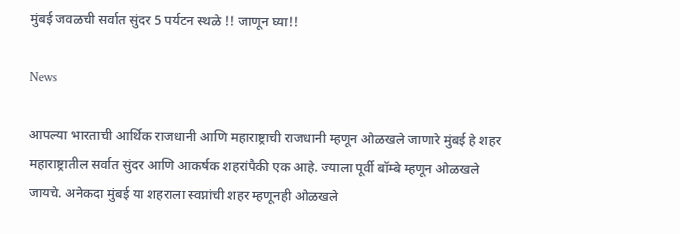मुंबई जवळची सर्वात सुंदर 5 पर्यटन स्थळे !! जाणून घ्या!!

News

आपल्या भारताची आर्थिक राजधानी आणि महाराष्ट्राची राजधानी म्हणून ओळखले जाणारे मुंबई हे शहर महाराष्ट्रातील सर्वात सुंदर आणि आकर्षक शहरांपैकी एक आहे. ज्याला पूर्वी बॉम्बे म्हणून ओळखले जायचे. अनेकदा मुंबई या शहराला स्वप्नांची शहर म्हणूनही ओळखले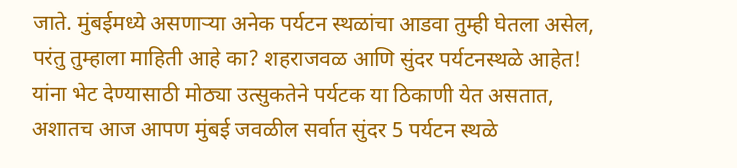जाते. मुंबईमध्ये असणाऱ्या अनेक पर्यटन स्थळांचा आडवा तुम्ही घेतला असेल, परंतु तुम्हाला माहिती आहे का? शहराजवळ आणि सुंदर पर्यटनस्थळे आहेत! यांना भेट देण्यासाठी मोठ्या उत्सुकतेने पर्यटक या ठिकाणी येत असतात, अशातच आज आपण मुंबई जवळील सर्वात सुंदर 5 पर्यटन स्थळे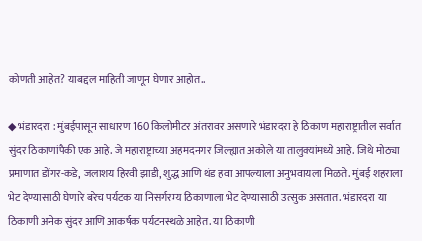कोणती आहेत? याबद्दल माहिती जाणून घेणार आहोत..

◆ भंडारदरा : मुंबईपासून साधारण 160 किलोमीटर अंतरावर असणारे भंडारदरा हे ठिकाण महाराष्ट्रातील सर्वात सुंदर ठिकाणांपैकी एक आहे. जे महाराष्ट्राच्या अहमदनगर जिल्ह्यात अकोले या तालुक्यांमध्ये आहे. जिथे मोठ्या प्रमाणात डोंगर-कडे, जलाशय हिरवी झाडी, शुद्ध आणि थंड हवा आपल्याला अनुभवायला मिळते. मुंबई शहराला भेट देण्यासाठी घेणारे बरेच पर्यटक या निसर्गरम्य ठिकाणाला भेट देण्यासाठी उत्सुक असतात. भंडारदरा या ठिकाणी अनेक सुंदर आणि आकर्षक पर्यटनस्थळे आहेत. या ठिकाणी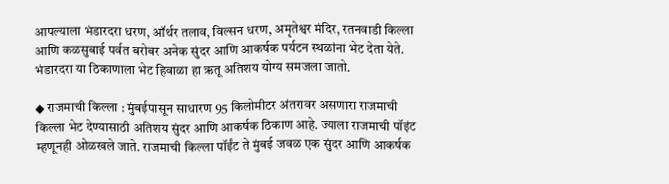आपल्याला भंडारदरा धरण, ऑर्थर तलाव, विल्सन धरण, अमृतेश्वर मंदिर, रतनवाडी किल्ला आणि कळसुबाई पर्वत बरोबर अनेक सुंदर आणि आकर्षक पर्यटन स्थळांना भेट देता येते. भंडारदरा या ठिकाणाला भेट हिवाळा हा ऋतू अतिशय योग्य समजला जातो.

◆ राजमाची किल्ला : मुंबईपासून साधारण 95 किलोमीटर अंतरावर असणारा राजमाची किल्ला भेट देण्यासाठी अतिशय सुंदर आणि आकर्षक ठिकाण आहे. ज्याला राजमाची पॉइंट म्हणूनही ओळखले जाते. राजमाची किल्ला पॉईंट ते मुंबई जवळ एक सुंदर आणि आकर्षक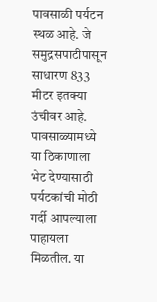पावसाळी पर्यटन स्थळ आहे. जे समुद्रसपाटीपासून साधारण 833 मीटर इतक्या उंचीवर आहे. पावसाळ्यामध्ये या ठिकाणाला भेट देण्यासाठी पर्यटकांची मोठी गर्दी आपल्याला पाहायला मिळतील. या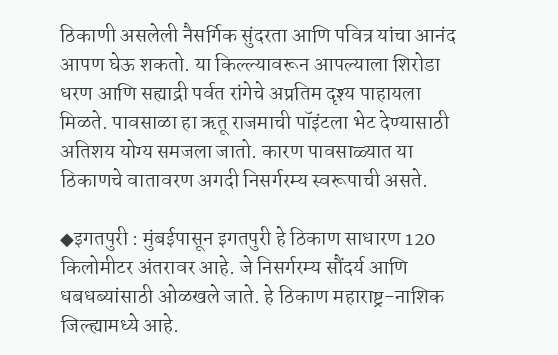ठिकाणी असलेली नैसर्गिक सुंदरता आणि पवित्र यांचा आनंद आपण घेऊ शकतो. या किल्ल्यावरून आपल्याला शिरोडा धरण आणि सह्याद्री पर्वत रांगेचे अप्रतिम दृश्य पाहायला मिळते. पावसाळा हा ऋतू राजमाची पॉइंटला भेट देण्यासाठी अतिशय योग्य समजला जातो. कारण पावसाळ्यात या ठिकाणचे वातावरण अगदी निसर्गरम्य स्वरूपाची असते.

◆इगतपुरी : मुंबईपासून इगतपुरी हे ठिकाण साधारण 120 किलोमीटर अंतरावर आहे. जे निसर्गरम्य सौंदर्य आणि धबधब्यांसाठी ओळखले जाते. हे ठिकाण महाराष्ट्र-नाशिक जिल्ह्यामध्ये आहे.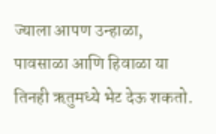ज्याला आपण उन्हाळा, पावसाळा आणि हिवाळा या तिनही ऋतुमध्ये भेट देऊ शकतो.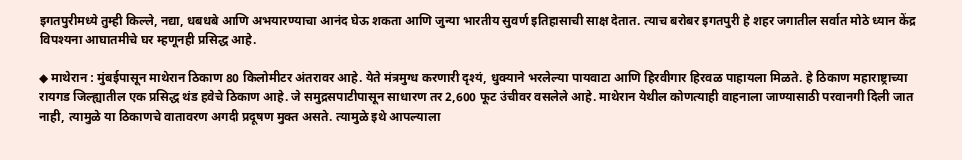इगतपुरीमध्ये तुम्ही किल्ले, नद्या, धबधबे आणि अभयारण्याचा आनंद घेऊ शकता आणि जुन्या भारतीय सुवर्ण इतिहासाची साक्ष देतात. त्याच बरोबर इगतपुरी हे शहर जगातील सर्वात मोठे ध्यान केंद्र विपश्यना आघातमीचे घर म्हणूनही प्रसिद्ध आहे.

◆ माथेरान : मुंबईपासून माथेरान ठिकाण 80 किलोमीटर अंतरावर आहे. येते मंत्रमुग्ध करणारी दृश्यं, धुक्याने भरलेल्या पायवाटा आणि हिरवीगार हिरवळ पाहायला मिळते. हे ठिकाण महाराष्ट्राच्या रायगड जिल्ह्यातील एक प्रसिद्ध थंड हवेचे ठिकाण आहे. जे समुद्रसपाटीपासून साधारण तर 2,600 फूट उंचीवर वसलेले आहे. माथेरान येथील कोणत्याही वाहनाला जाण्यासाठी परवानगी दिली जात नाही, त्यामुळे या ठिकाणचे वातावरण अगदी प्रदूषण मुक्त असते. त्यामुळे इथे आपल्याला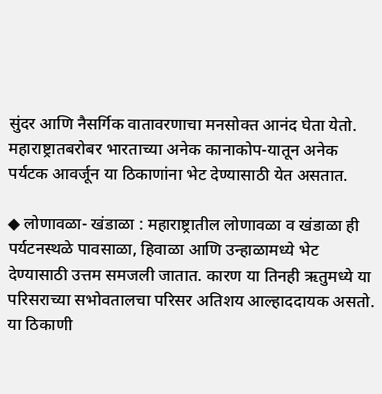सुंदर आणि नैसर्गिक वातावरणाचा मनसोक्त आनंद घेता येतो. महाराष्ट्रातबरोबर भारताच्या अनेक कानाकोप-यातून अनेक पर्यटक आवर्जून या ठिकाणांना भेट देण्यासाठी येत असतात.

◆ लोणावळा- खंडाळा : महाराष्ट्रातील लोणावळा व खंडाळा ही पर्यटनस्थळे पावसाळा, हिवाळा आणि उन्हाळामध्ये भेट देण्यासाठी उत्तम समजली जातात. कारण या तिनही ऋतुमध्ये या परिसराच्या सभोवतालचा परिसर अतिशय आल्हाददायक असतो. या ठिकाणी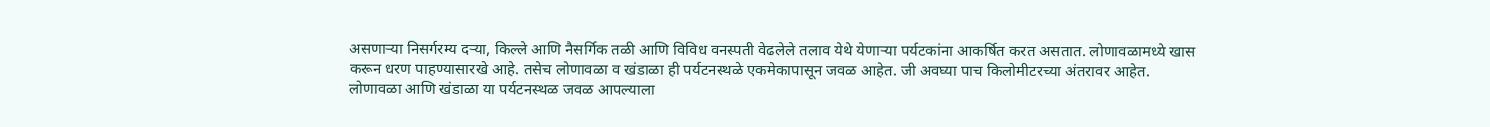असणाऱ्या निसर्गरम्य दऱ्या, किल्ले आणि नैसर्गिक तळी आणि विविध वनस्पती वेढलेले तलाव येथे येणाऱ्या पर्यटकांना आकर्षित करत असतात. लोणावळामध्ये खास करून धरण पाहण्यासारखे आहे. तसेच लोणावळा व खंडाळा ही पर्यटनस्थळे एकमेकापासून जवळ आहेत. जी अवघ्या पाच किलोमीटरच्या अंतरावर आहेत. लोणावळा आणि खंडाळा या पर्यटनस्थळ जवळ आपल्याला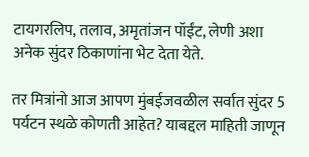टायगरलिप, तलाव, अमृतांजन पॉईंट, लेणी अशा अनेक सुंदर ठिकाणांना भेट देता येते.

तर मित्रांनो आज आपण मुंबईजवळील सर्वात सुंदर 5 पर्यटन स्थळे कोणती आहेत? याबद्दल माहिती जाणून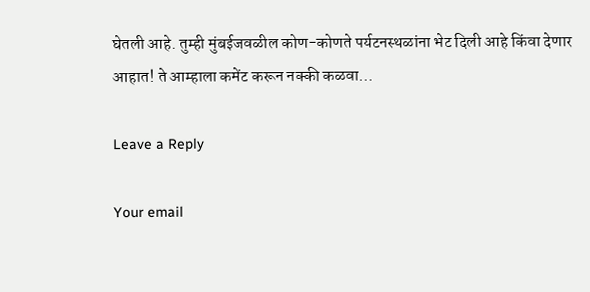घेतली आहे. तुम्ही मुंबईजवळील कोण-कोणते पर्यटनस्थळांना भेट दिली आहे किंवा देणार आहात! ते आम्हाला कमेंट करून नक्की कळवा…

Leave a Reply

Your email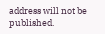address will not be published.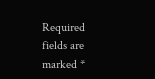Required fields are marked *